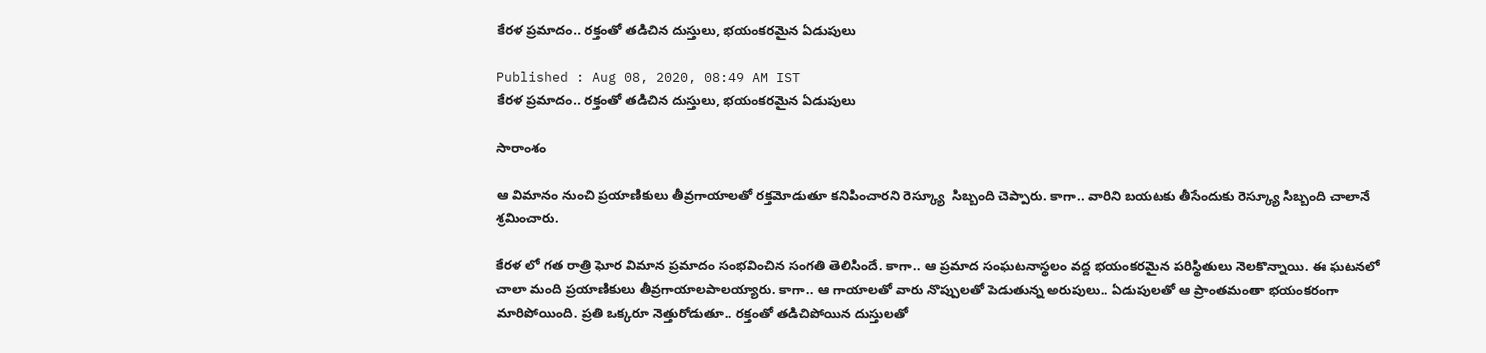కేరళ ప్రమాదం.. రక్తంతో తడిచిన దుస్తులు, భయంకరమైన ఏడుపులు

Published : Aug 08, 2020, 08:49 AM IST
కేరళ ప్రమాదం.. రక్తంతో తడిచిన దుస్తులు, భయంకరమైన ఏడుపులు

సారాంశం

ఆ విమానం నుంచి ప్రయాణికులు తీవ్రగాయాలతో రక్తమోడుతూ కనిపించారని రెస్క్యూ  సిబ్బంది చెప్పారు. కాగా.. వారిని బయటకు తీసేందుకు రెస్క్యూ సిబ్బంది చాలానే శ్రమించారు.

కేరళ లో గత రాత్రి ఘోర విమాన ప్రమాదం సంభవించిన సంగతి తెలిసిందే. కాగా.. ఆ ప్రమాద సంఘటనాస్థలం వద్ద భయంకరమైన పరిస్థితులు నెలకొన్నాయి. ఈ ఘటనలో చాలా మంది ప్రయాణికులు తీవ్రగాయాలపాలయ్యారు. కాగా.. ఆ గాయాలతో వారు నొప్పులతో పెడుతున్న అరుపులు.. ఏడుపులతో ఆ ప్రాంతమంతా భయంకరంగా మారిపోయింది. ప్రతి ఒక్కరూ నెత్తురోడుతూ.. రక్తంతో తడిచిపోయిన దుస్తులతో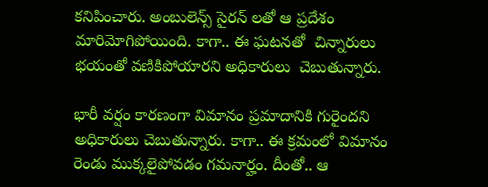కనిపించారు. అంబులెన్స్ సైరన్ లతో ఆ ప్రదేశం మారిమోగిపోయింది. కాగా.. ఈ ఘటనతో  చిన్నారులు భయంతో వణికిపోయారని అధికారులు  చెబుతున్నారు.

భారీ వర్షం కారణంగా విమానం ప్రమాదానికి గురైందని అధికారులు చెబుతున్నారు. కాగా.. ఈ క్రమంలో విమానం రెండు ముక్కలైపోవడం గమనార్హం. దీంతో.. ఆ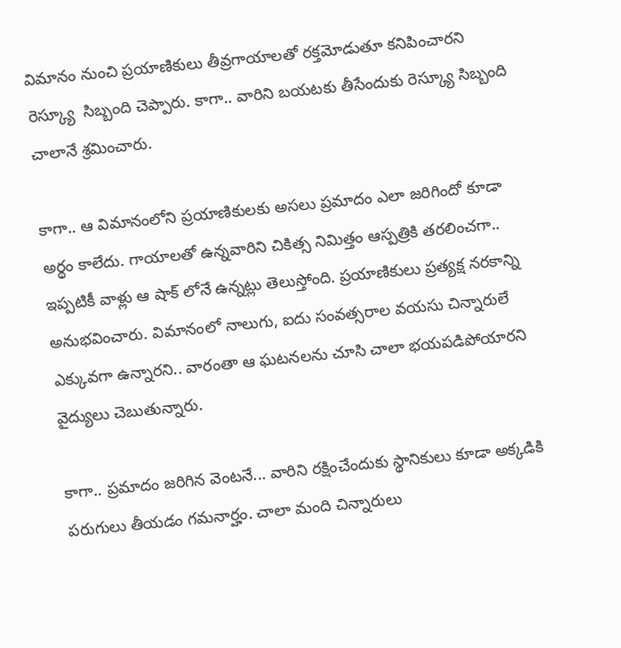విమానం నుంచి ప్రయాణికులు తీవ్రగాయాలతో రక్తమోడుతూ కనిపించారని రెస్క్యూ  సిబ్బంది చెప్పారు. కాగా.. వారిని బయటకు తీసేందుకు రెస్క్యూ సిబ్బంది చాలానే శ్రమించారు.

కాగా.. ఆ విమానంలోని ప్రయాణికులకు అసలు ప్రమాదం ఎలా జరిగిందో కూడా అర్థం కాలేదు. గాయాలతో ఉన్నవారిని చికిత్స నిమిత్తం ఆస్పత్రికి తరలించగా.. ఇప్పటికీ వాళ్లు ఆ షాక్ లోనే ఉన్నట్లు తెలుస్తోంది. ప్రయాణికులు ప్రత్యక్ష నరకాన్ని అనుభవించారు. విమానంలో నాలుగు, ఐదు సంవత్సరాల వయసు చిన్నారులే ఎక్కువగా ఉన్నారని.. వారంతా ఆ ఘటనలను చూసి చాలా భయపడిపోయారని వైద్యులు చెబుతున్నారు.

కాగా.. ప్రమాదం జరిగిన వెంటనే... వారిని రక్షించేందుకు స్థానికులు కూడా అక్కడికి పరుగులు తీయడం గమనార్హం. చాలా మంది చిన్నారులు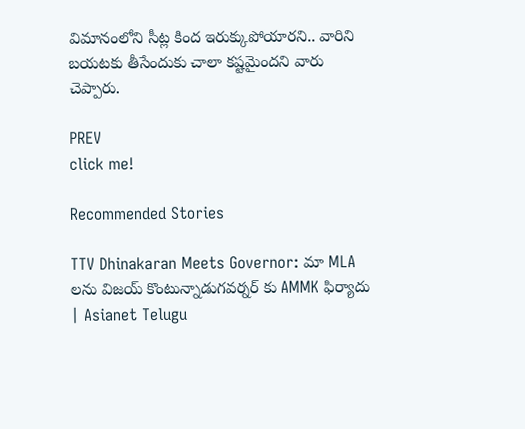విమానంలోని సీట్ల కింద ఇరుక్కుపోయారని.. వారిని బయటకు తీసేందుకు చాలా కష్టమైందని వారు చెప్పారు.

PREV
click me!

Recommended Stories

TTV Dhinakaran Meets Governor: మా MLA లను విజయ్ కొంటున్నాడుగవర్నర్ కు AMMK ఫిర్యాదు | Asianet Telugu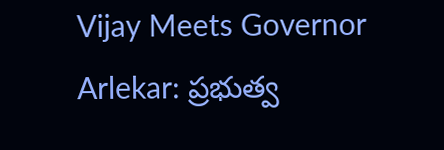Vijay Meets Governor Arlekar: ప్రభుత్వ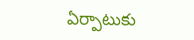ఏర్పాటుకు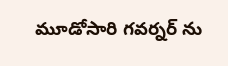మూడోసారి గవర్నర్ ను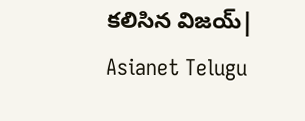కలిసిన విజయ్| Asianet Telugu